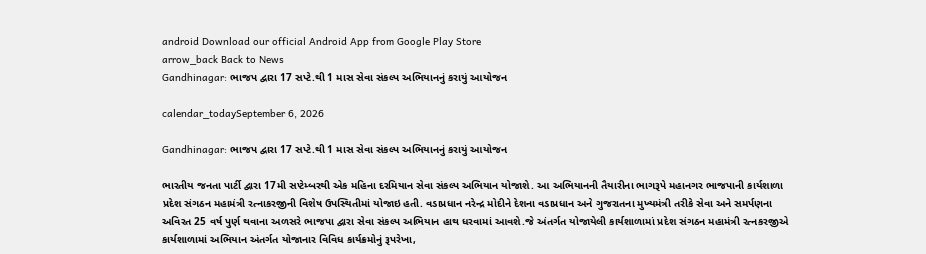android Download our official Android App from Google Play Store
arrow_back Back to News
Gandhinagar: ભાજપ દ્વારા 17 સપ્ટે.થી 1 માસ સેવા સંકલ્પ અભિયાનનું કરાયું આયોજન

calendar_todaySeptember 6, 2026

Gandhinagar: ભાજપ દ્વારા 17 સપ્ટે.થી 1 માસ સેવા સંકલ્પ અભિયાનનું કરાયું આયોજન

ભારતીય જનતા પાર્ટી દ્વારા 17મી સપ્ટેમ્બરથી એક મહિના દરમિયાન સેવા સંકલ્પ અભિયાન યોજાશે. આ અભિયાનની તૈયારીના ભાગરૂપે મહાનગર ભાજપાની કાર્યશાળા પ્રદેશ સંગઠન મહામંત્રી રત્નાકરજીની વિશેષ ઉપસ્થિતીમાં યોજાઇ હતી. વડાપ્રધાન નરેન્દ્ર મોદીને દેશના વડાપ્રધાન અને ગુજરાતના મુખ્યમંત્રી તરીકે સેવા અને સમર્પણના અવિરત 25 વર્ષ પુર્ણ થવાના અળસરે ભાજપા દ્વારા સેવા સંકલ્પ અભિયાન હાથ ધરવામાં આવશે.જે અંતર્ગત યોજાયેલી કાર્યશાળામાં પ્રદેશ સંગઠન મહામંત્રી રત્નકરજીએ કાર્યશાળામાં અભિયાન અંતર્ગત યોજાનાર વિવિધ કાર્યક્રમોનું રૂપરેખા,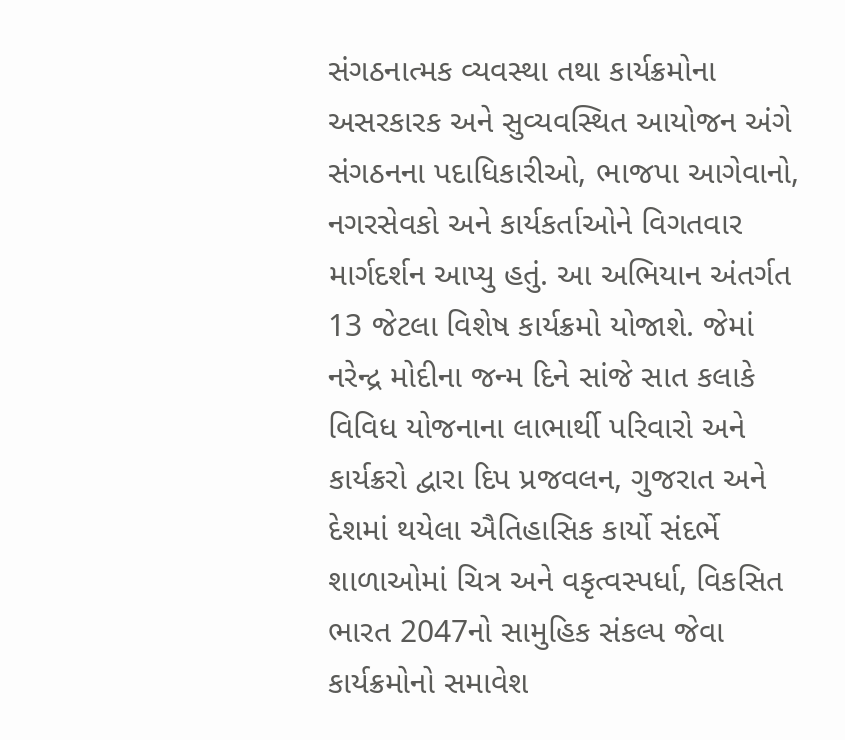સંગઠનાત્મક વ્યવસ્થા તથા કાર્યક્રમોના અસરકારક અને સુવ્યવસ્થિત આયોજન અંગે સંગઠનના પદાધિકારીઓ, ભાજપા આગેવાનો, નગરસેવકો અને કાર્યકર્તાઓને વિગતવાર માર્ગદર્શન આપ્યુ હતું. આ અભિયાન અંતર્ગત 13 જેટલા વિશેષ કાર્યક્રમો યોજાશે. જેમાં નરેન્દ્ર મોદીના જન્મ દિને સાંજે સાત કલાકે વિવિધ યોજનાના લાભાર્થી પરિવારો અને કાર્યક્રરો દ્વારા દિપ પ્રજવલન, ગુજરાત અને દેશમાં થયેલા ઐતિહાસિક કાર્યો સંદર્ભે શાળાઓમાં ચિત્ર અને વકૃત્વસ્પર્ધા, વિકસિત ભારત 2047નો સામુહિક સંકલ્પ જેવા કાર્યક્રમોનો સમાવેશ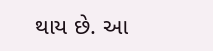થાય છે. આ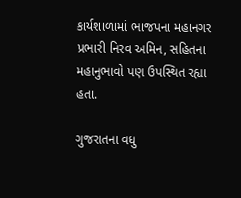કાર્યશાળામાં ભાજપના મહાનગર પ્રભારી નિરવ અમિન, સહિતના મહાનુભાવો પણ ઉપસ્થિત રહ્યા હતા.

ગુજરાતના વધુ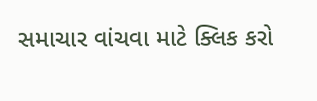સમાચાર વાંચવા માટે ક્લિક કરો